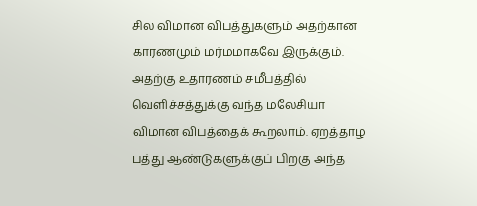சில விமான விபத்துகளும் அதற்கான காரணமும் மர்மமாகவே இருக்கும். அதற்கு உதாரணம் சமீபத்தில் வெளிச்சத்துக்கு வந்த மலேசியா விமான விபத்தைக் கூறலாம். ஏறத்தாழ பத்து ஆண்டுகளுக்குப் பிறகு அந்த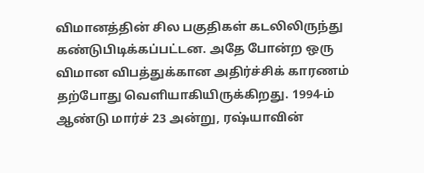விமானத்தின் சில பகுதிகள் கடலிலிருந்து கண்டுபிடிக்கப்பட்டன. அதே போன்ற ஒரு விமான விபத்துக்கான அதிர்ச்சிக் காரணம் தற்போது வெளியாகியிருக்கிறது. 1994-ம் ஆண்டு மார்ச் 23 அன்று, ரஷ்யாவின்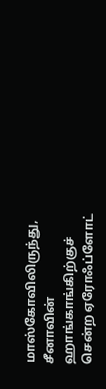மாஸ்கோவிலிருந்து, சீனாவின் ஹாங்காங்கிற்குச் சென்ற ஏரோஃப்ளோட்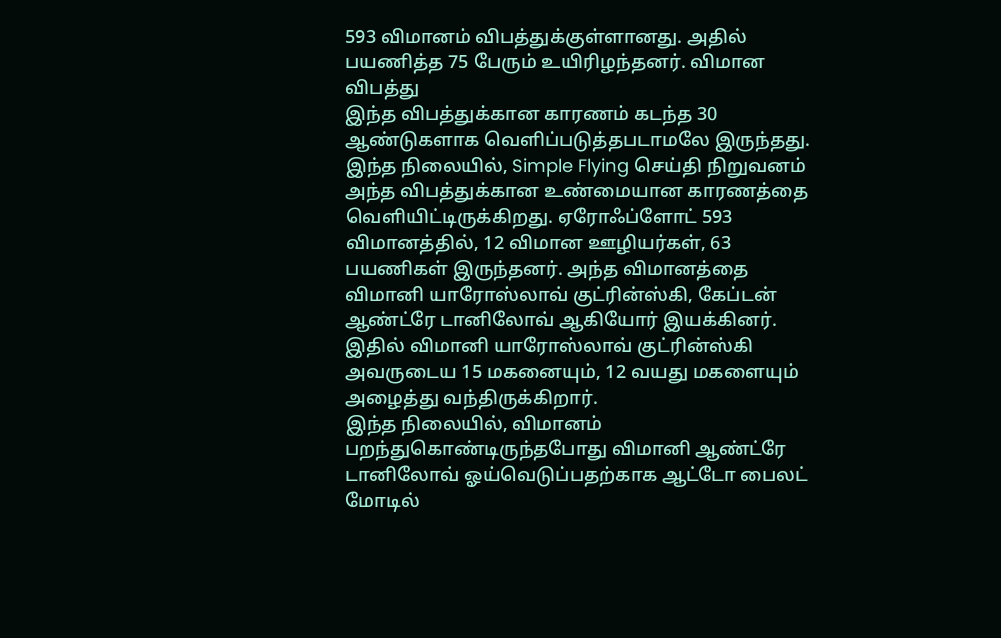593 விமானம் விபத்துக்குள்ளானது. அதில் பயணித்த 75 பேரும் உயிரிழந்தனர். விமான விபத்து
இந்த விபத்துக்கான காரணம் கடந்த 30 ஆண்டுகளாக வெளிப்படுத்தபடாமலே இருந்தது. இந்த நிலையில், Simple Flying செய்தி நிறுவனம் அந்த விபத்துக்கான உண்மையான காரணத்தை வெளியிட்டிருக்கிறது. ஏரோஃப்ளோட் 593 விமானத்தில், 12 விமான ஊழியர்கள், 63 பயணிகள் இருந்தனர். அந்த விமானத்தை விமானி யாரோஸ்லாவ் குட்ரின்ஸ்கி, கேப்டன் ஆண்ட்ரே டானிலோவ் ஆகியோர் இயக்கினர். இதில் விமானி யாரோஸ்லாவ் குட்ரின்ஸ்கி அவருடைய 15 மகனையும், 12 வயது மகளையும் அழைத்து வந்திருக்கிறார்.
இந்த நிலையில், விமானம் பறந்துகொண்டிருந்தபோது விமானி ஆண்ட்ரே டானிலோவ் ஓய்வெடுப்பதற்காக ஆட்டோ பைலட் மோடில்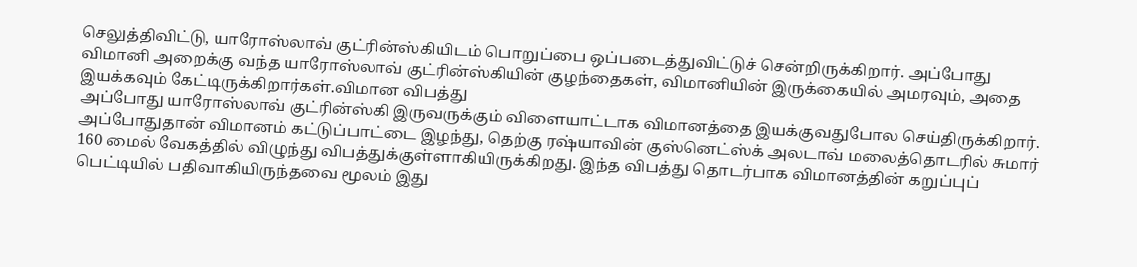செலுத்திவிட்டு, யாரோஸ்லாவ் குட்ரின்ஸ்கியிடம் பொறுப்பை ஒப்படைத்துவிட்டுச் சென்றிருக்கிறார். அப்போது விமானி அறைக்கு வந்த யாரோஸ்லாவ் குட்ரின்ஸ்கியின் குழந்தைகள், விமானியின் இருக்கையில் அமரவும், அதை இயக்கவும் கேட்டிருக்கிறார்கள்.விமான விபத்து
அப்போது யாரோஸ்லாவ் குட்ரின்ஸ்கி இருவருக்கும் விளையாட்டாக விமானத்தை இயக்குவதுபோல செய்திருக்கிறார். அப்போதுதான் விமானம் கட்டுப்பாட்டை இழந்து, தெற்கு ரஷ்யாவின் குஸ்னெட்ஸ்க் அலடாவ் மலைத்தொடரில் சுமார் 160 மைல் வேகத்தில் விழுந்து விபத்துக்குள்ளாகியிருக்கிறது. இந்த விபத்து தொடர்பாக விமானத்தின் கறுப்புப் பெட்டியில் பதிவாகியிருந்தவை மூலம் இது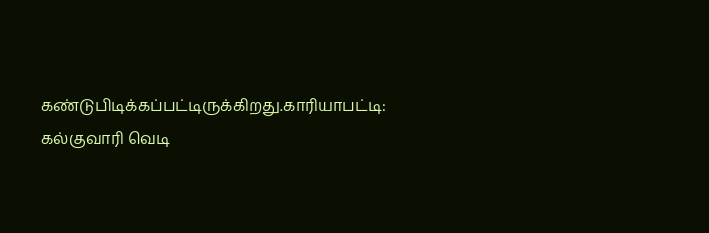கண்டுபிடிக்கப்பட்டிருக்கிறது.காரியாபட்டி: கல்குவாரி வெடி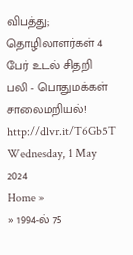விபத்து; தொழிலாளர்கள் 4 பேர் உடல் சிதறி பலி - பொதுமக்கள் சாலைமறியல்!
http://dlvr.it/T6Gb5T
Wednesday, 1 May 2024
Home »
» 1994-ல் 75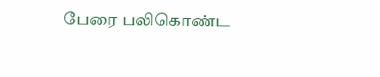பேரை பலிகொண்ட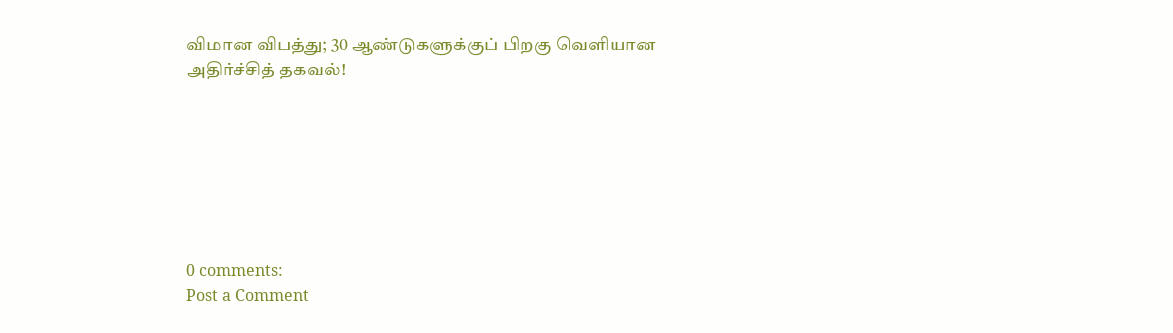விமான விபத்து; 30 ஆண்டுகளுக்குப் பிறகு வெளியான அதிர்ச்சித் தகவல்!







0 comments:
Post a Comment